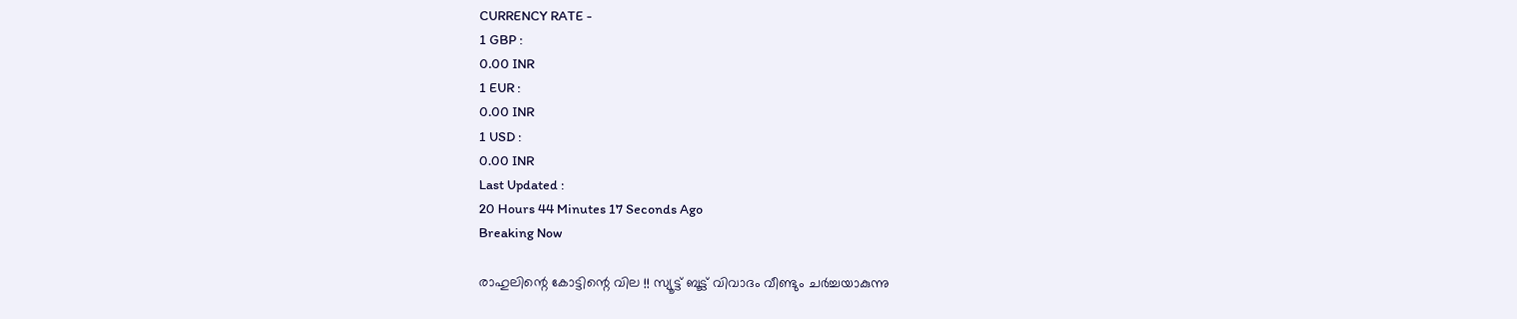CURRENCY RATE -
1 GBP :
0.00 INR
1 EUR :
0.00 INR
1 USD :
0.00 INR
Last Updated :
20 Hours 44 Minutes 17 Seconds Ago
Breaking Now

രാഹുലിന്റെ കോട്ടിന്റെ വില !! സ്യൂട്ട് ബൂട്ട് വിവാദം വീണ്ടും ചര്‍ച്ചയാകുന്നു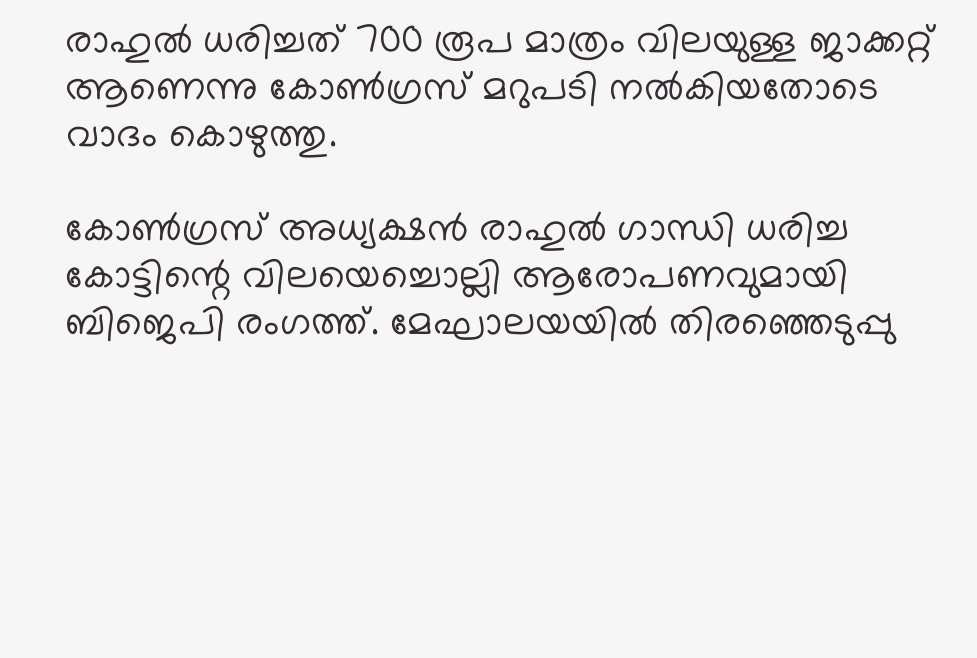രാഹുല്‍ ധരിച്ചത് 700 രൂപ മാത്രം വിലയുള്ള ജാക്കറ്റ് ആണെന്നു കോണ്‍ഗ്രസ് മറുപടി നല്‍കിയതോടെ വാദം കൊഴുത്തു.

കോണ്‍ഗ്രസ് അധ്യക്ഷന്‍ രാഹുല്‍ ഗാന്ധി ധരിച്ച കോട്ടിന്റെ വിലയെച്ചൊല്ലി ആരോപണവുമായി ബിജെപി രംഗത്ത്. മേഘാലയയില്‍ തിരഞ്ഞെടുപ്പു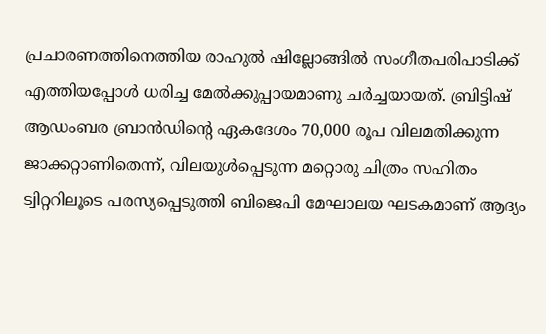പ്രചാരണത്തിനെത്തിയ രാഹുല്‍ ഷില്ലോങ്ങില്‍ സംഗീതപരിപാടിക്ക് എത്തിയപ്പോള്‍ ധരിച്ച മേല്‍ക്കുപ്പായമാണു ചര്‍ച്ചയായത്. ബ്രിട്ടിഷ് ആഡംബര ബ്രാന്‍ഡിന്റെ ഏകദേശം 70,000 രൂപ വിലമതിക്കുന്ന ജാക്കറ്റാണിതെന്ന്, വിലയുള്‍പ്പെടുന്ന മറ്റൊരു ചിത്രം സഹിതം ട്വിറ്ററിലൂടെ പരസ്യപ്പെടുത്തി ബിജെപി മേഘാലയ ഘടകമാണ് ആദ്യം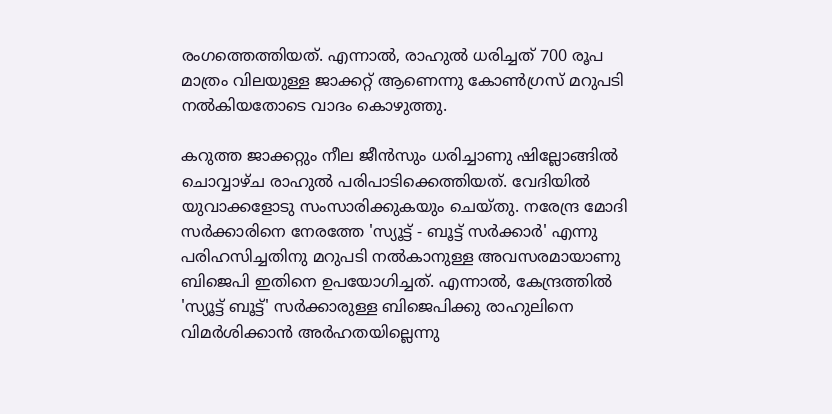രംഗത്തെത്തിയത്. എന്നാല്‍, രാഹുല്‍ ധരിച്ചത് 700 രൂപ മാത്രം വിലയുള്ള ജാക്കറ്റ് ആണെന്നു കോണ്‍ഗ്രസ് മറുപടി നല്‍കിയതോടെ വാദം കൊഴുത്തു.

കറുത്ത ജാക്കറ്റും നീല ജീന്‍സും ധരിച്ചാണു ഷില്ലോങ്ങില്‍ ചൊവ്വാഴ്ച രാഹുല്‍ പരിപാടിക്കെത്തിയത്. വേദിയില്‍ യുവാക്കളോടു സംസാരിക്കുകയും ചെയ്തു. നരേന്ദ്ര മോദി സര്‍ക്കാരിനെ നേരത്തേ 'സ്യൂട്ട് - ബൂട്ട് സര്‍ക്കാര്‍' എന്നു പരിഹസിച്ചതിനു മറുപടി നല്‍കാനുള്ള അവസരമായാണു ബിജെപി ഇതിനെ ഉപയോഗിച്ചത്. എന്നാല്‍, കേന്ദ്രത്തില്‍ 'സ്യൂട്ട് ബൂട്ട്' സര്‍ക്കാരുള്ള ബിജെപിക്കു രാഹുലിനെ വിമര്‍ശിക്കാന്‍ അര്‍ഹതയില്ലെന്നു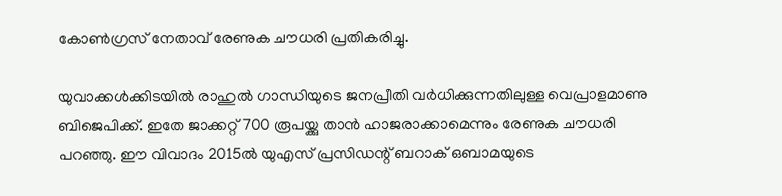കോണ്‍ഗ്രസ് നേതാവ് രേണുക ചൗധരി പ്രതികരിച്ചു.

യുവാക്കള്‍ക്കിടയില്‍ രാഹുല്‍ ഗാന്ധിയുടെ ജനപ്രീതി വര്‍ധിക്കുന്നതിലുള്ള വെപ്രാളമാണു ബിജെപിക്ക്. ഇതേ ജാക്കറ്റ് 700 രൂപയ്ക്കു താന്‍ ഹാജരാക്കാമെന്നും രേണുക ചൗധരി പറഞ്ഞു. ഈ വിവാദം 2015ല്‍ യുഎസ് പ്രസിഡന്റ് ബറാക് ഒബാമയുടെ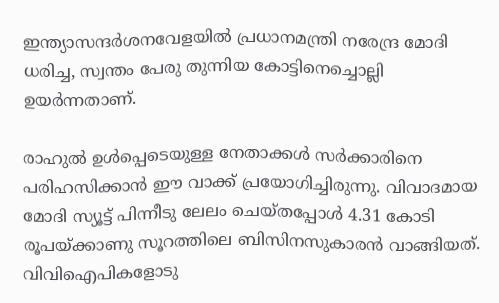ഇന്ത്യാസന്ദര്‍ശനവേളയില്‍ പ്രധാനമന്ത്രി നരേന്ദ്ര മോദി ധരിച്ച, സ്വന്തം പേരു തുന്നിയ കോട്ടിനെച്ചൊല്ലി ഉയര്‍ന്നതാണ്.

രാഹുല്‍ ഉള്‍പ്പെടെയുള്ള നേതാക്കള്‍ സര്‍ക്കാരിനെ പരിഹസിക്കാന്‍ ഈ വാക്ക് പ്രയോഗിച്ചിരുന്നു. വിവാദമായ മോദി സ്യൂട്ട് പിന്നീടു ലേലം ചെയ്തപ്പോള്‍ 4.31 കോടി രൂപയ്ക്കാണു സൂറത്തിലെ ബിസിനസുകാരന്‍ വാങ്ങിയത്. വിവിഐപികളോടു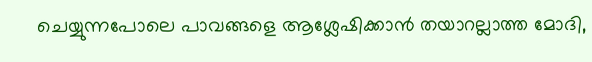ചെയ്യുന്നപോലെ പാവങ്ങളെ ആശ്ലേഷിക്കാന്‍ തയാറല്ലാത്ത മോദി,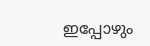ഇപ്പോഴും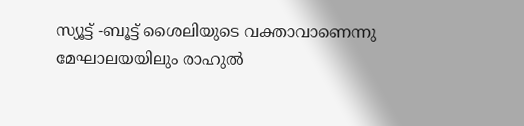സ്യൂട്ട് -ബൂട്ട് ശൈലിയുടെ വക്താവാണെന്നു മേഘാലയയിലും രാഹുല്‍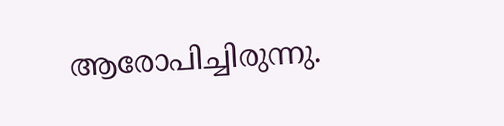ആരോപിച്ചിരുന്നു.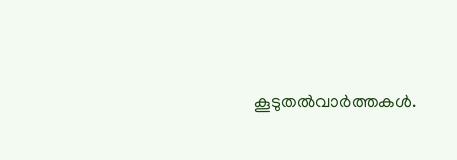കൂടുതല്‍വാര്‍ത്തകള്‍.